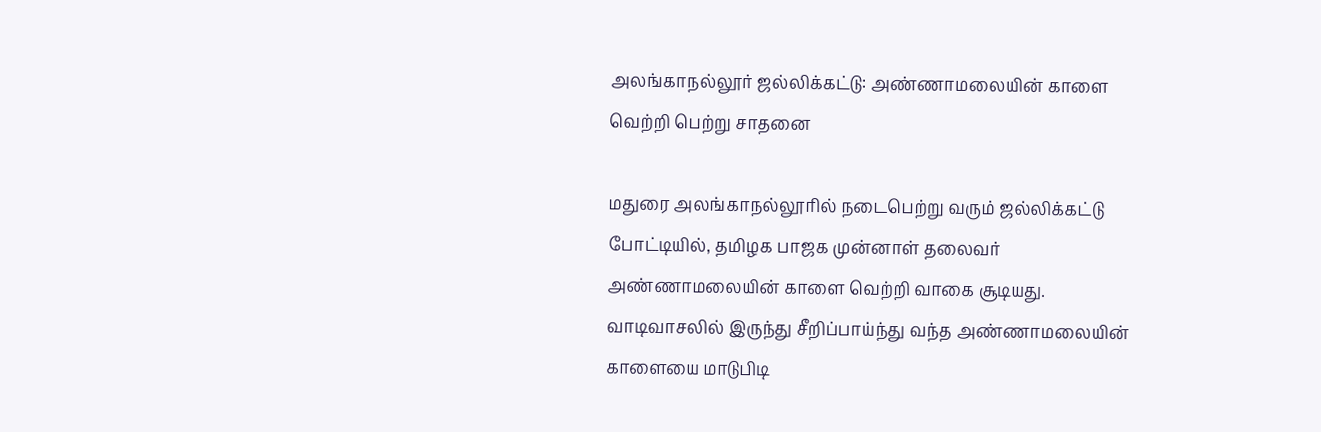அலங்காநல்லூர் ஜல்லிக்கட்டு: அண்ணாமலையின் காளை வெற்றி பெற்று சாதனை

மதுரை அலங்காநல்லூரில் நடைபெற்று வரும் ஜல்லிக்கட்டு போட்டியில், தமிழக பாஜக முன்னாள் தலைவர் அண்ணாமலையின் காளை வெற்றி வாகை சூடியது. வாடிவாசலில் இருந்து சீறிப்பாய்ந்து வந்த அண்ணாமலையின் காளையை மாடுபிடி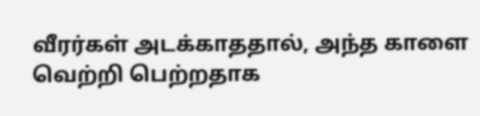வீரர்கள் அடக்காததால், அந்த காளை வெற்றி பெற்றதாக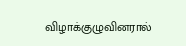விழாக்குழுவினரால்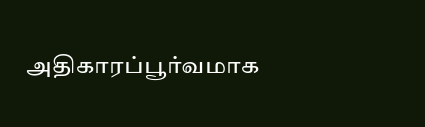அதிகாரப்பூர்வமாக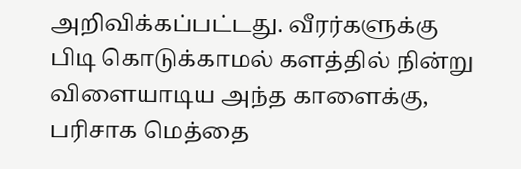அறிவிக்கப்பட்டது. வீரர்களுக்கு பிடி கொடுக்காமல் களத்தில் நின்று விளையாடிய அந்த காளைக்கு, பரிசாக மெத்தை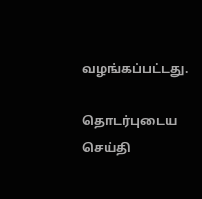வழங்கப்பட்டது.

தொடர்புடைய செய்தி